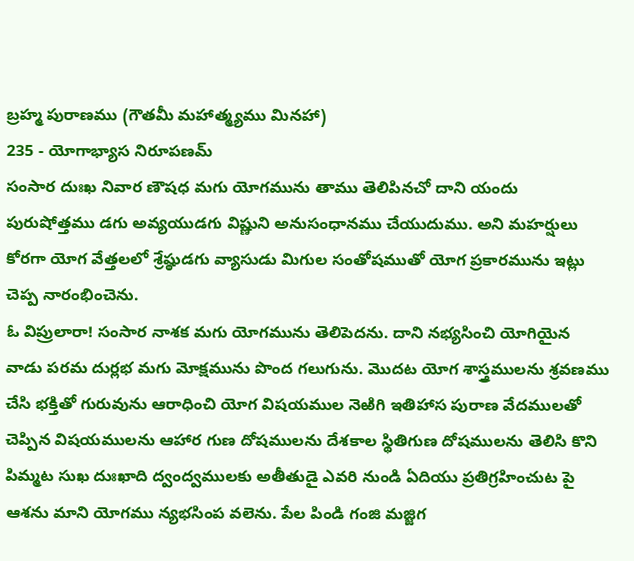బ్రహ్మ పురాణము (గౌతమీ మహాత్మ్యము మినహా)
235 - యోగాభ్యాస నిరూపణమ్
సంసార దుఃఖ నివార ణౌషధ మగు యోగమును తాము తెలిపినచో దాని యందు పురుషోత్తము డగు అవ్యయుడగు విష్ణుని అనుసంధానము చేయుదుము. అని మహర్షులు కోరగా యోగ వేత్తలలో శ్రేష్ఠుడగు వ్యాసుడు మిగుల సంతోషముతో యోగ ప్రకారమును ఇట్లు చెప్ప నారంభించెను.
ఓ విప్రులారా! సంసార నాశక మగు యోగమును తెలిపెదను. దాని నభ్యసించి యోగియైన వాడు పరమ దుర్లభ మగు మోక్షమును పొంద గలుగును. మొదట యోగ శాస్త్రములను శ్రవణము చేసి భక్తితో గురువును ఆరాధించి యోగ విషయముల నెఱిగి ఇతిహాస పురాణ వేదములతో చెప్పిన విషయములను ఆహార గుణ దోషములను దేశకాల స్థితిగుణ దోషములను తెలిసి కొని పిమ్మట సుఖ దుఃఖాది ద్వంద్వములకు అతీతుడై ఎవరి నుండి ఏదియు ప్రతిగ్రహించుట పై ఆశను మాని యోగము న్యభసింప వలెను. పేల పిండి గంజి మజ్జిగ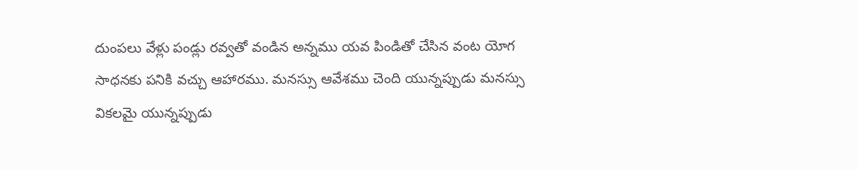దుంపలు వేళ్లు పండ్లు రవ్వతో వండిన అన్నము యవ పిండితో చేసిన వంట యోగ సాధనకు పనికి వచ్చు ఆహారము. మనస్సు ఆవేశము చెంది యున్నప్పుడు మనస్సు వికలమై యున్నప్పుడు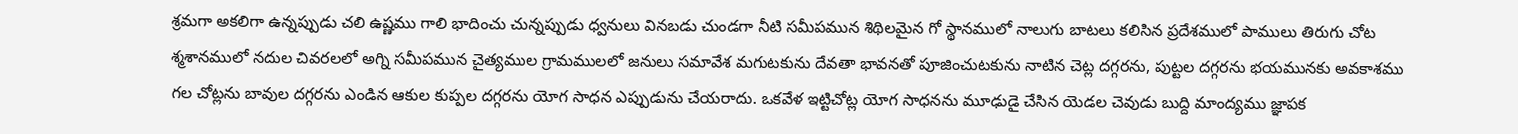శ్రమగా అకలిగా ఉన్నప్పుడు చలి ఉష్ణము గాలి భాదించు చున్నప్పుడు ధ్వనులు వినబడు చుండగా నీటి సమీపమున శిథిలమైన గో స్థానములో నాలుగు బాటలు కలిసిన ప్రదేశములో పాములు తిరుగు చోట శ్మశానములో నదుల చివరలలో అగ్ని సమీపమున చైత్యముల గ్రామములలో జనులు సమావేశ మగుటకును దేవతా భావనతో పూజించుటకును నాటిన చెట్ల దగ్గరను, పుట్టల దగ్గరను భయమునకు అవకాశము గల చోట్లను బావుల దగ్గరను ఎండిన ఆకుల కుప్పల దగ్గరను యోగ సాధన ఎప్పుడును చేయరాదు. ఒకవేళ ఇట్టిచోట్ల యోగ సాధనను మూఢుడై చేసిన యెడల చెవుడు బుద్ది మాంద్యము జ్ఞాపక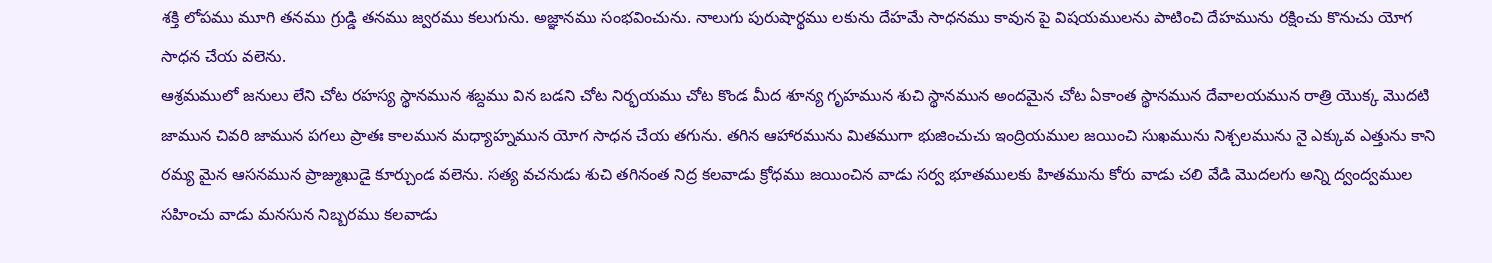శక్తి లోపము మూగి తనము గ్రుడ్డి తనము జ్వరము కలుగును. అజ్ఞానము సంభవించును. నాలుగు పురుషార్థము లకును దేహమే సాధనము కావున పై విషయములను పాటించి దేహమును రక్షించు కొనుచు యోగ సాధన చేయ వలెను.
ఆశ్రమములో జనులు లేని చోట రహస్య స్థానమున శబ్దము విన బడని చోట నిర్భయము చోట కొండ మీద శూన్య గృహమున శుచి స్థానమున అందమైన చోట ఏకాంత స్థానమున దేవాలయమున రాత్రి యొక్క మొదటి జామున చివరి జామున పగలు ప్రాతః కాలమున మధ్యాహ్నమున యోగ సాధన చేయ తగును. తగిన ఆహారమును మితముగా భుజించుచు ఇంద్రియముల జయించి సుఖమును నిశ్చలమును నై ఎక్కువ ఎత్తును కాని రమ్య మైన ఆసనమున ప్రాజ్ముఖుడై కూర్చుండ వలెను. సత్య వచనుడు శుచి తగినంత నిద్ర కలవాడు క్రోధము జయించిన వాడు సర్వ భూతములకు హితమును కోరు వాడు చలి వేడి మొదలగు అన్ని ద్వంద్వముల సహించు వాడు మనసున నిబ్బరము కలవాడు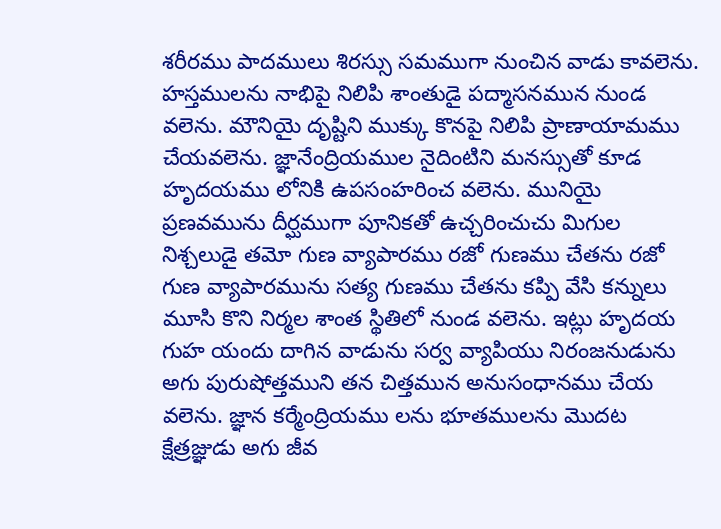శరీరము పాదములు శిరస్సు సమముగా నుంచిన వాడు కావలెను. హస్తములను నాభిపై నిలిపి శాంతుడై పద్మాసనమున నుండ వలెను. మౌనియై దృష్టిని ముక్కు కొనపై నిలిపి ప్రాణాయామము చేయవలెను. జ్ఞానేంద్రియముల నైదింటిని మనస్సుతో కూడ హృదయము లోనికి ఉపసంహరించ వలెను. మునియై ప్రణవమును దీర్ఘముగా పూనికతో ఉచ్చరించుచు మిగుల నిశ్చలుడై తమో గుణ వ్యాపారము రజో గుణము చేతను రజో గుణ వ్యాపారమును సత్య గుణము చేతను కప్పి వేసి కన్నులు మూసి కొని నిర్మల శాంత స్థితిలో నుండ వలెను. ఇట్లు హృదయ గుహ యందు దాగిన వాడును సర్వ వ్యాపియు నిరంజనుడును అగు పురుషోత్తముని తన చిత్తమున అనుసంధానము చేయ వలెను. జ్ఞాన కర్మేంద్రియము లను భూతములను మొదట క్షేత్రజ్ఞుడు అగు జీవ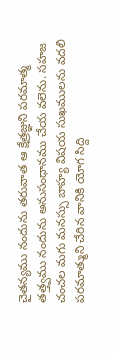చైతన్యము నందును తరువాత ఆ క్షేత్రజ్ఞుని పరమాత్మ తత్త్వము నందును అనుసంధానము చేయ వలెను. సహజ చంచల మగు మనస్సు బాహ్య విషయ సుఖములను వదలి పరమాత్ముని చేరిన వానికి యోగ సిద్ది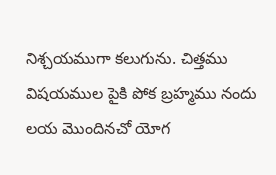నిశ్చయముగా కలుగును. చిత్తము విషయముల పైకి పోక బ్రహ్మము నందు లయ మొందినచో యోగ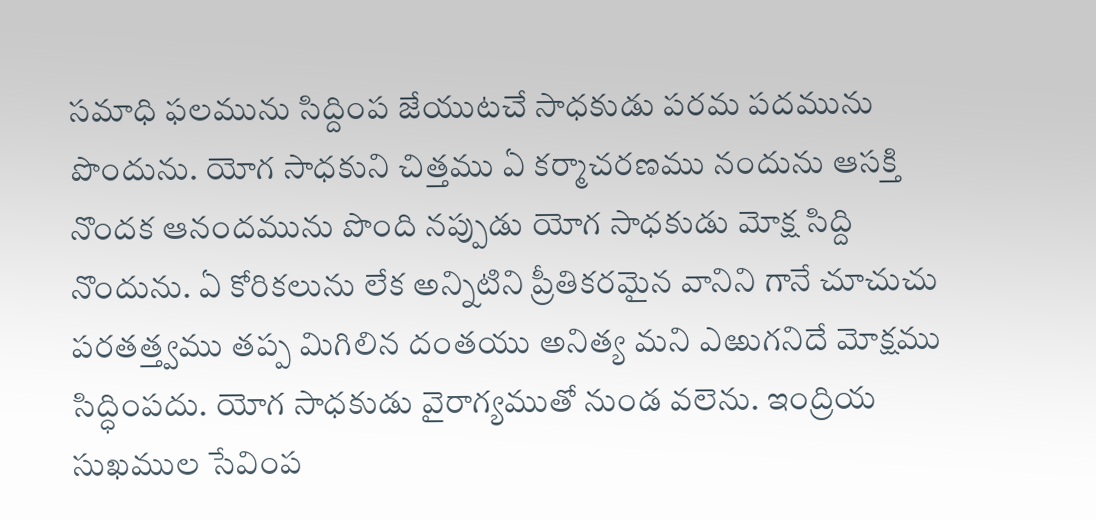సమాధి ఫలమును సిద్దింప జేయుటచే సాధకుడు పరమ పదమును పొందును. యోగ సాధకుని చిత్తము ఏ కర్మాచరణము నందును ఆసక్తి నొందక ఆనందమును పొంది నప్పుడు యోగ సాధకుడు మోక్ష సిద్ది నొందును. ఏ కోరికలును లేక అన్నిటిని ప్రీతికరమైన వానిని గానే చూచుచు పరతత్త్వము తప్ప మిగిలిన దంతయు అనిత్య మని ఎఱుగనిదే మోక్షము సిద్ధింపదు. యోగ సాధకుడు వైరాగ్యముతో నుండ వలెను. ఇంద్రియ సుఖముల సేవింప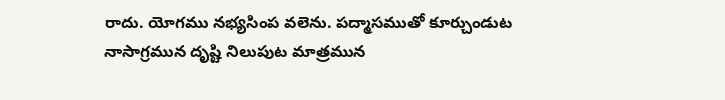రాదు. యోగము నభ్యసింప వలెను. పద్మాసముతో కూర్చుండుట నాసాగ్రమున దృష్టి నిలుపుట మాత్రమున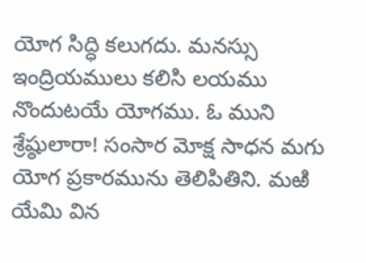యోగ సిద్ధి కలుగదు. మనస్సు ఇంద్రియములు కలిసి లయము నొందుటయే యోగము. ఓ ముని శ్రేష్ఠులారా! సంసార మోక్ష సాధన మగు యోగ ప్రకారమును తెలిపితిని. మఱి యేమి విన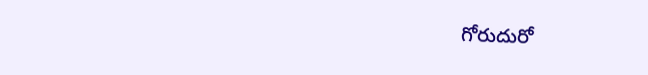గోరుదురో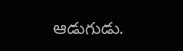ఆడుగుడు.